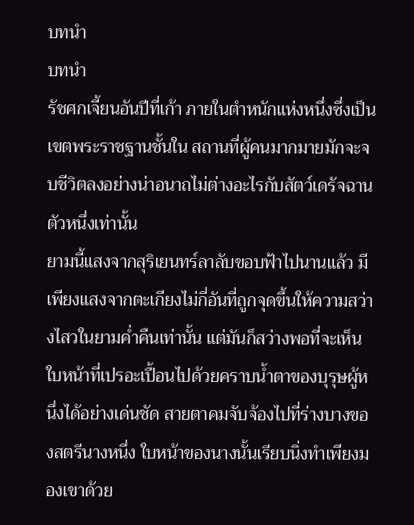บทนำ
บทนำ
รัชศกเจี้ยนอันปีที่เก้า ภายในตำหนักแห่งหนึ่งซึ่งเป็นเขตพระราชฐานชั้นใน สถานที่ผู้คนมากมายมักจะจบชีวิตลงอย่างน่าอนาถไม่ต่างอะไรกับสัตว์เดรัจฉานตัวหนึ่งเท่านั้น
ยามนี้แสงจากสุริเยนทร์ลาลับขอบฟ้าไปนานแล้ว มีเพียงแสงจากตะเกียงไม่กี่อันที่ถูกจุดขึ้นให้ความสว่างไสวในยามค่ำคืนเท่านั้น แต่มันก็สว่างพอที่จะเห็นใบหน้าที่เปรอะเปื้อนไปด้วยคราบน้ำตาของบุรุษผู้หนึ่งได้อย่างเด่นชัด สายตาคมจับจ้องไปที่ร่างบางของสตรีนางหนึ่ง ใบหน้าของนางนั้นเรียบนิ่งทำเพียงมองเขาด้วย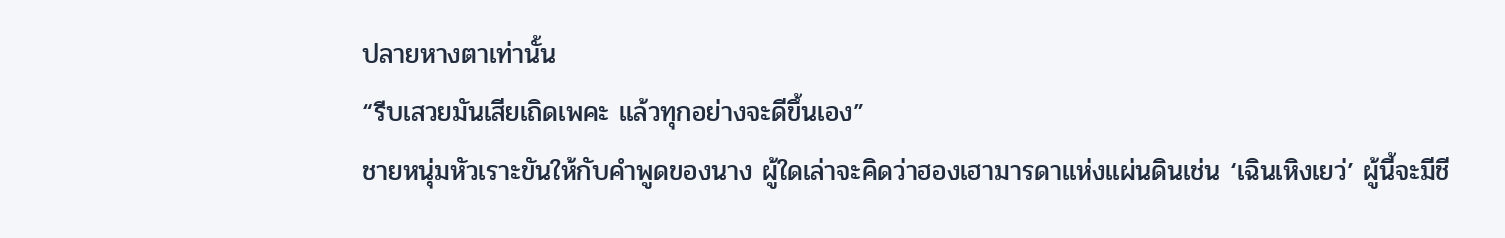ปลายหางตาเท่านั้น
“รีบเสวยมันเสียเถิดเพคะ แล้วทุกอย่างจะดีขึ้นเอง”
ชายหนุ่มหัวเราะขันให้กับคำพูดของนาง ผู้ใดเล่าจะคิดว่าฮองเฮามารดาแห่งแผ่นดินเช่น ‘เฉินเหิงเยว่’ ผู้นี้จะมีชี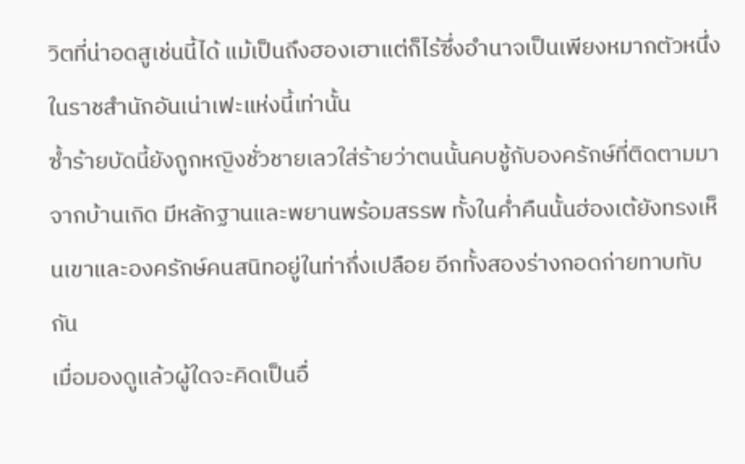วิตที่น่าอดสูเช่นนี้ได้ แม้เป็นถึงฮองเฮาแต่ก็ไร้ซึ่งอำนาจเป็นเพียงหมากตัวหนึ่งในราชสำนักอันเน่าเฟะแห่งนี้เท่านั้น
ซ้ำร้ายบัดนี้ยังถูกหญิงชั่วชายเลวใส่ร้ายว่าตนนั้นคบชู้กับองครักษ์ที่ติดตามมาจากบ้านเกิด มีหลักฐานและพยานพร้อมสรรพ ทั้งในค่ำคืนนั้นฮ่องเต้ยังทรงเห็นเขาและองครักษ์คนสนิทอยู่ในท่ากึ่งเปลือย อีกทั้งสองร่างกอดก่ายทาบทับกัน
เมื่อมองดูแล้วผู้ใดจะคิดเป็นอื่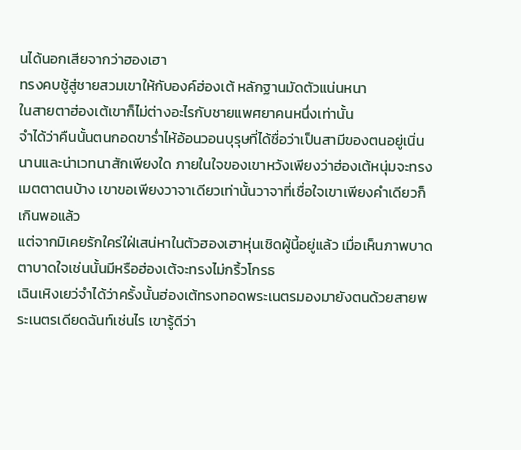นได้นอกเสียจากว่าฮองเฮา
ทรงคบชู้สู่ชายสวมเขาให้กับองค์ฮ่องเต้ หลักฐานมัดตัวแน่นหนา
ในสายตาฮ่องเต้เขาก็ไม่ต่างอะไรกับชายแพศยาคนหนึ่งเท่านั้น
จำได้ว่าคืนนั้นตนกอดขาร่ำไห้อ้อนวอนบุรุษที่ได้ชื่อว่าเป็นสามีของตนอยู่เนิ่นนานและน่าเวทนาสักเพียงใด ภายในใจของเขาหวังเพียงว่าฮ่องเต้หนุ่มจะทรงเมตตาตนบ้าง เขาขอเพียงวาจาเดียวเท่านั้นวาจาที่เชื่อใจเขาเพียงคำเดียวก็เกินพอแล้ว
แต่จากมิเคยรักใคร่ใฝ่เสน่หาในตัวฮองเฮาหุ่นเชิดผู้นี้อยู่แล้ว เมื่อเห็นภาพบาดตาบาดใจเช่นนั้นมีหรือฮ่องเต้จะทรงไม่กริ้วโกรธ
เฉินเหิงเยว่จำได้ว่าครั้งนั้นฮ่องเต้ทรงทอดพระเนตรมองมายังตนด้วยสายพระเนตรเดียดฉันท์เช่นไร เขารู้ดีว่า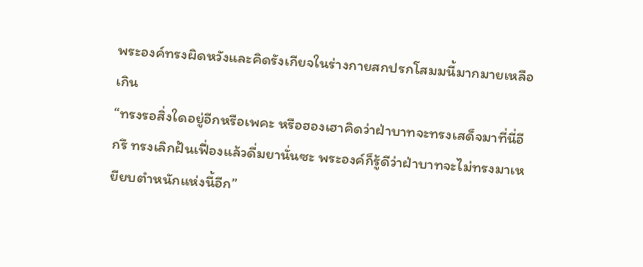พระองค์ทรงผิดหวังและคิดรังเกียจในร่างกายสกปรกโสมมนี้มากมายเหลือเกิน
“ทรงรอสิ่งใดอยู่อีกหรือเพคะ หรือฮองเฮาคิดว่าฝ่าบาทจะทรงเสด็จมาที่นี่อีกรึ ทรงเลิกฝันเฟื่องแล้วดื่มยานั่นซะ พระองค์ก็รู้ดีว่าฝ่าบาทจะไม่ทรงมาเหยียบตำหนักแห่งนี้อีก”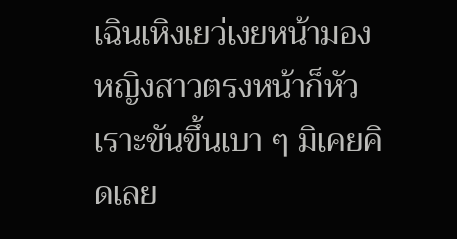เฉินเหิงเยว่เงยหน้ามองหญิงสาวตรงหน้าก็หัวเราะขันขึ้นเบา ๆ มิเคยคิดเลย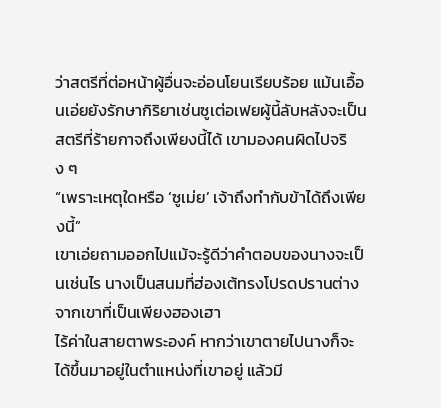ว่าสตรีที่ต่อหน้าผู้อื่นจะอ่อนโยนเรียบร้อย แม้นเอื้อนเอ่ยยังรักษากิริยาเช่นซูเต่อเฟยผู้นี้ลับหลังจะเป็นสตรีที่ร้ายกาจถึงเพียงนี้ได้ เขามองคนผิดไปจริง ๆ
“เพราะเหตุใดหรือ ‘ซูเม่ย’ เจ้าถึงทำกับข้าได้ถึงเพียงนี้”
เขาเอ่ยถามออกไปแม้จะรู้ดีว่าคำตอบของนางจะเป็นเช่นไร นางเป็นสนมที่ฮ่องเต้ทรงโปรดปรานต่างจากเขาที่เป็นเพียงฮองเฮา
ไร้ค่าในสายตาพระองค์ หากว่าเขาตายไปนางก็จะได้ขึ้นมาอยู่ในตำแหน่งที่เขาอยู่ แล้วมี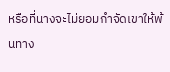หรือที่นางจะไม่ยอมกำจัดเขาให้พ้นทาง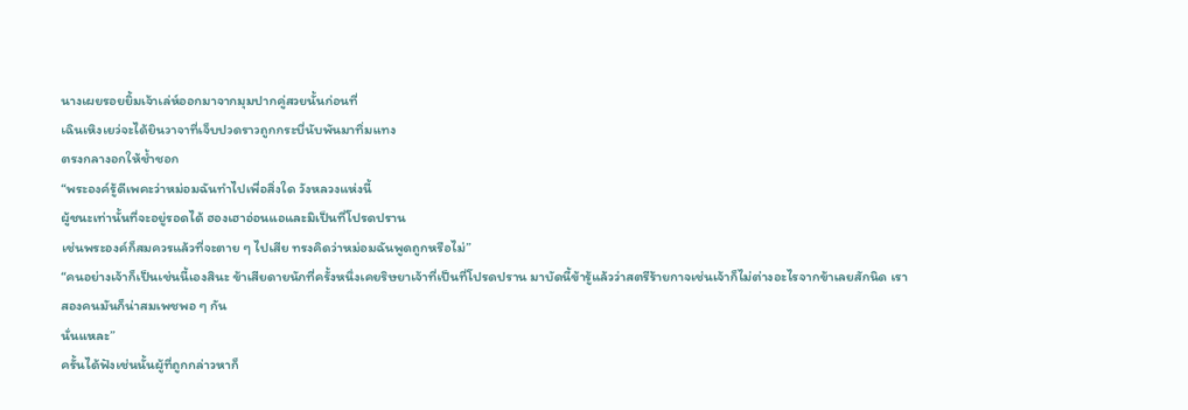นางเผยรอยยิ้มเจ้าเล่ห์ออกมาจากมุมปากคู่สวยนั้นก่อนที่
เฉินเหิงเยว่จะได้ยินวาจาที่เจ็บปวดราวถูกกระบี่นับพันมาทิ่มแทง
ตรงกลางอกให้ช้ำชอก
“พระองค์รู้ดีเพคะว่าหม่อมฉันทำไปเพื่อสิ่งใด วังหลวงแห่งนี้
ผู้ชนะเท่านั้นที่จะอยู่รอดได้ ฮองเฮาอ่อนแอและมิเป็นที่โปรดปราน
เช่นพระองค์ก็สมควรแล้วที่จะตาย ๆ ไปเสีย ทรงคิดว่าหม่อมฉันพูดถูกหรือไม่”
“คนอย่างเจ้าก็เป็นเช่นนี้เองสินะ ข้าเสียดายนักที่ครั้งหนึ่งเคยริษยาเจ้าที่เป็นที่โปรดปราน มาบัดนี้ข้ารู้แล้วว่าสตรีร้ายกาจเช่นเจ้าก็ไม่ต่างอะไรจากข้าเลยสักนิด เราสองคนมันก็น่าสมเพชพอ ๆ กัน
นั่นแหละ”
ครั้นได้ฟังเช่นนั้นผู้ที่ถูกกล่าวหาก็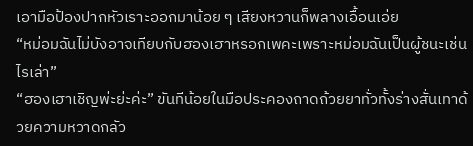เอามือป้องปากหัวเราะออกมาน้อย ๆ เสียงหวานก็พลางเอื้อนเอ่ย
“หม่อมฉันไม่บังอาจเทียบกับฮองเฮาหรอกเพคะเพราะหม่อมฉันเป็นผู้ชนะเช่นไรเล่า”
“ฮองเฮาเชิญพ่ะย่ะค่ะ” ขันทีน้อยในมือประคองถาดถ้วยยาทั่วทั้งร่างสั่นเทาด้วยความหวาดกลัว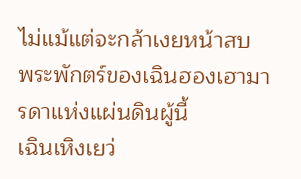ไม่แม้แต่จะกล้าเงยหน้าสบ
พระพักตร์ของเฉินฮองเฮามารดาแห่งแผ่นดินผู้นี้
เฉินเหิงเยว่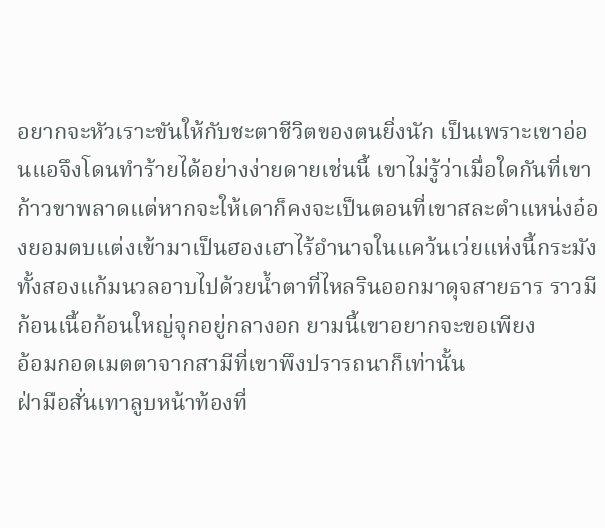อยากจะหัวเราะขันให้กับชะตาชีวิตของตนยิ่งนัก เป็นเพราะเขาอ่อนแอจึงโดนทำร้ายได้อย่างง่ายดายเช่นนี้ เขาไม่รู้ว่าเมื่อใดกันที่เขาก้าวขาพลาดแต่หากจะให้เดาก็คงจะเป็นตอนที่เขาสละตำแหน่งอ๋องยอมตบแต่งเข้ามาเป็นฮองเฮาไร้อำนาจในแคว้นเว่ยแห่งนี้กระมัง
ทั้งสองแก้มนวลอาบไปด้วยน้ำตาที่ไหลรินออกมาดุจสายธาร ราวมีก้อนเนื้อก้อนใหญ่จุกอยู่กลางอก ยามนี้เขาอยากจะขอเพียง
อ้อมกอดเมตตาจากสามีที่เขาพึงปรารถนาก็เท่านั้น
ฝ่ามือสั่นเทาลูบหน้าท้องที่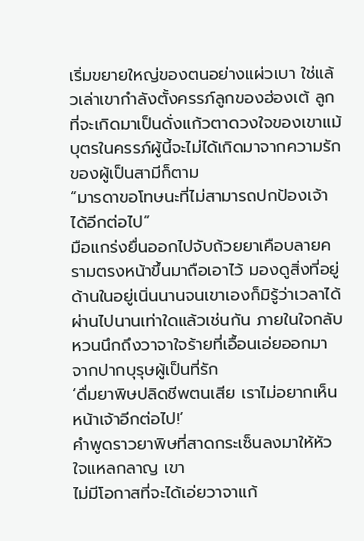เริ่มขยายใหญ่ของตนอย่างแผ่วเบา ใช่แล้วเล่าเขากำลังตั้งครรภ์ลูกของฮ่องเต้ ลูกที่จะเกิดมาเป็นดั่งแก้วตาดวงใจของเขาแม้บุตรในครรภ์ผู้นี้จะไม่ได้เกิดมาจากความรักของผู้เป็นสามีก็ตาม
“มารดาขอโทษนะที่ไม่สามารถปกป้องเจ้าได้อีกต่อไป”
มือแกร่งยื่นออกไปจับถ้วยยาเคือบลายครามตรงหน้าขึ้นมาถือเอาไว้ มองดูสิ่งที่อยู่ด้านในอยู่เนิ่นนานจนเขาเองก็มิรู้ว่าเวลาได้ผ่านไปนานเท่าใดแล้วเช่นกัน ภายในใจกลับหวนนึกถึงวาจาใจร้ายที่เอื้อนเอ่ยออกมาจากปากบุรุษผู้เป็นที่รัก
‘ดื่มยาพิษปลิดชีพตนเสีย เราไม่อยากเห็นหน้าเจ้าอีกต่อไป!’
คำพูดราวยาพิษที่สาดกระเซ็นลงมาให้หัวใจแหลกลาญ เขา
ไม่มีโอกาสที่จะได้เอ่ยวาจาแก้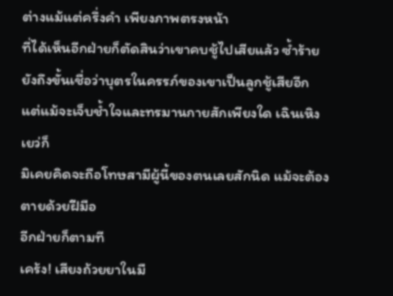ต่างแม้แต่ครึ่งคำ เพียงภาพตรงหน้า
ที่ได้เห็นอีกฝ่ายก็ตัดสินว่าเขาคบชู้ไปเสียแล้ว ซ้ำร้ายยังถึงขั้นเชื่อว่าบุตรในครรภ์ของเขาเป็นลูกชู้เสียอีก
แต่แม้จะเจ็บช้ำใจและทรมานกายสักเพียงใด เฉินเหิงเยว่ก็
มิเคยคิดจะถือโทษสามีผู้นี้ของตนเลยสักนิด แม้จะต้องตายด้วยฝีมือ
อีกฝ่ายก็ตามที
เคร้ง! เสียงถ้วยยาในมื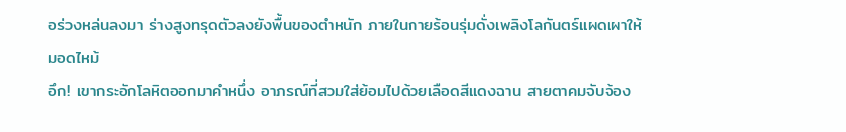อร่วงหล่นลงมา ร่างสูงทรุดตัวลงยังพื้นของตำหนัก ภายในกายร้อนรุ่มดั่งเพลิงโลกันตร์แผดเผาให้มอดไหม้
อึก! เขากระอักโลหิตออกมาคำหนึ่ง อาภรณ์ที่สวมใส่ย้อมไปด้วยเลือดสีแดงฉาน สายตาคมจับจ้อง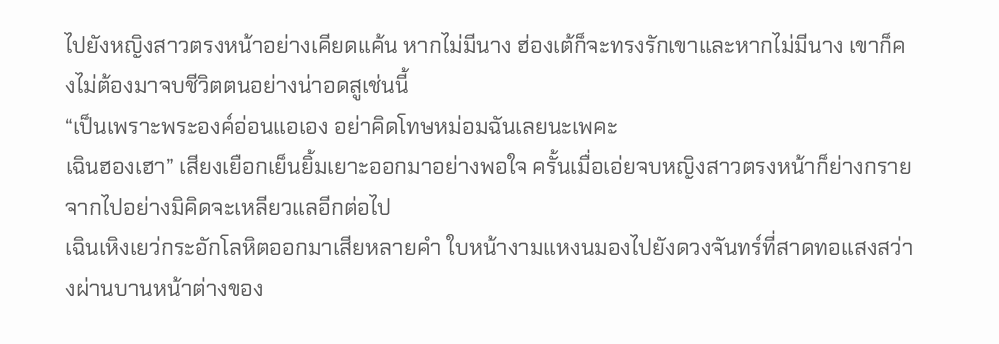ไปยังหญิงสาวตรงหน้าอย่างเคียดแค้น หากไม่มีนาง ฮ่องเต้ก็จะทรงรักเขาและหากไม่มีนาง เขาก็คงไม่ต้องมาจบชีวิตตนอย่างน่าอดสูเช่นนี้
“เป็นเพราะพระองค์อ่อนแอเอง อย่าคิดโทษหม่อมฉันเลยนะเพคะ
เฉินฮองเฮา” เสียงเยือกเย็นยิ้มเยาะออกมาอย่างพอใจ ครั้นเมื่อเอ่ยจบหญิงสาวตรงหน้าก็ย่างกรายจากไปอย่างมิคิดจะเหลียวแลอีกต่อไป
เฉินเหิงเยว่กระอักโลหิตออกมาเสียหลายคำ ใบหน้างามแหงนมองไปยังดวงจันทร์ที่สาดทอแสงสว่างผ่านบานหน้าต่างของ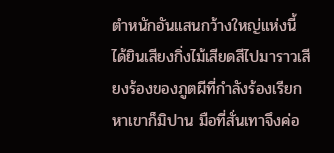ตำหนักอันแสนกว้างใหญ่แห่งนี้ ได้ยินเสียงกิ่งไม้เสียดสีไปมาราวเสียงร้องของภูตผีที่กำลังร้องเรียกหาเขาก็มิปาน มือที่สั่นเทาจึงค่อ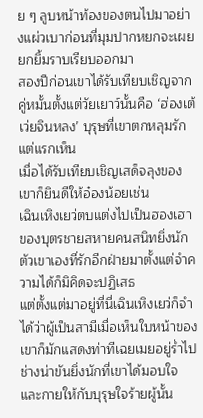ย ๆ ลูบหน้าท้องของตนไปมาอย่างแผ่วเบาก่อนที่มุมปากหยกจะเผยยกยิ้มราบเรียบออกมา
สองปีก่อนเขาได้รับเทียบเชิญจากคู่หมั้นตั้งแต่วัยเยาว์นั้นคือ ‘ฮ่องเต้เว่ยจินหลง’ บุรุษที่เขาตกหลุมรักแต่แรกเห็น
เมื่อได้รับเทียบเชิญเสด็จลุงของเขาก็ยินดีให้อ๋องน้อยเช่น
เฉินเหิงเยว่ตบแต่งไปเป็นฮองเฮาของบุตรชายสหายคนสนิทยิ่งนัก
ตัวเขาเองที่รักอีกฝ่ายมาตั้งแต่จำความได้ก็มิคิดจะปฏิเสธ
แต่ตั้งแต่มาอยู่ที่นี่เฉินเหิงเยว่ก็จำได้ว่าผู้เป็นสามีเมื่อเห็นใบหน้าของเขาก็มักแสดงท่าทีเฉยเมยอยู่ร่ำไป ช่างน่าขันยิ่งนักที่เขาได้มอบใจและกายให้กับบุรุษใจร้ายผู้นั้น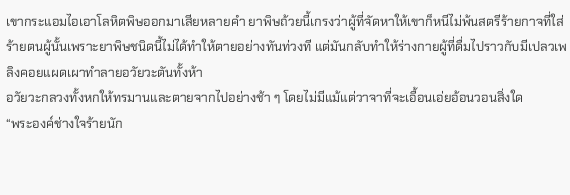เขากระแอมไอเอาโลหิตพิษออกมาเสียหลายคำ ยาพิษถ้วยนี้เกรงว่าผู้ที่จัดหาให้เขาก็หนีไม่พ้นสตรีร้ายกาจที่ใส่ร้ายตนผู้นั้นเพราะยาพิษชนิดนี้ไม่ได้ทำให้ตายอย่างทันท่วงที แต่มันกลับทำให้ร่างกายผู้ที่ดื่มไปราวกับมีเปลวเพลิงคอยแผดเผาทำลายอวัยวะตันทั้งห้า
อวัยวะกลวงทั้งหกให้ทรมานและตายจากไปอย่างช้า ๆ โดยไม่มีแม้แต่วาจาที่จะเอื้อนเอ่ยอ้อนวอนสิ่งใด
“พระองค์ช่างใจร้ายนัก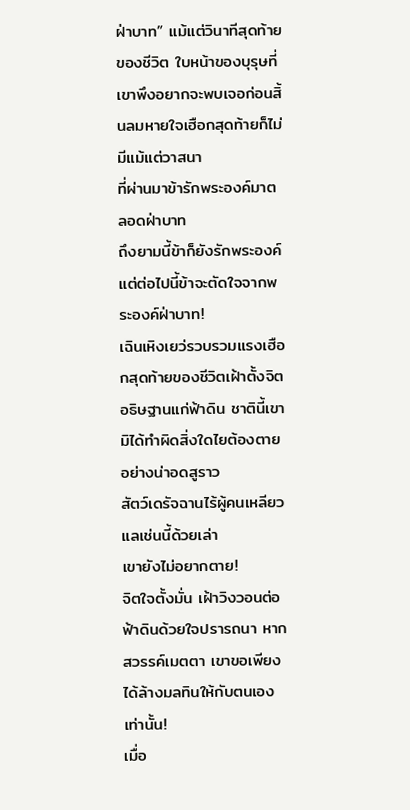ฝ่าบาท” แม้แต่วินาทีสุดท้ายของชีวิต ใบหน้าของบุรุษที่เขาพึงอยากจะพบเจอก่อนสิ้นลมหายใจเฮือกสุดท้ายก็ไม่มีแม้แต่วาสนา
ที่ผ่านมาข้ารักพระองค์มาตลอดฝ่าบาท
ถึงยามนี้ข้าก็ยังรักพระองค์
แต่ต่อไปนี้ข้าจะตัดใจจากพระองค์ฝ่าบาท!
เฉินเหิงเยว่รวบรวมแรงเฮือกสุดท้ายของชีวิตเฝ้าตั้งจิตอธิษฐานแก่ฟ้าดิน ชาตินี้เขามิได้ทำผิดสิ่งใดไยต้องตายอย่างน่าอดสูราว
สัตว์เดรัจฉานไร้ผู้คนเหลียวแลเช่นนี้ด้วยเล่า
เขายังไม่อยากตาย!
จิตใจตั้งมั่น เฝ้าวิงวอนต่อฟ้าดินด้วยใจปรารถนา หากสวรรค์เมตตา เขาขอเพียงได้ล้างมลทินให้กับตนเองเท่านั้น!
เมื่อ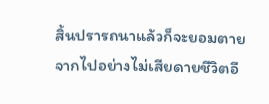สิ้นปรารถนาแล้วก็จะยอมตายจากไปอย่างไม่เสียดายชีวิตอี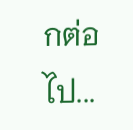กต่อไป...